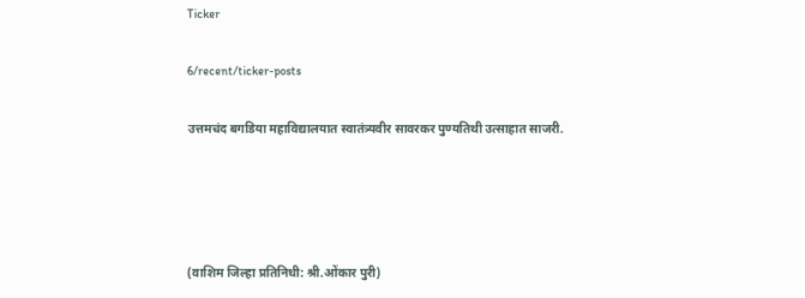Ticker

6/recent/ticker-posts

उत्तमचंद बगडिया महाविद्यालयात स्वातंत्र्यवीर सावरकर पुण्यतिथी उत्साहात साजरी.




(वाशिम जिल्हा प्रतिनिधी: श्री.ओंकार पुरी)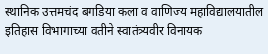स्थानिक उत्तमचंद बगडिया कला व वाणिज्य महाविद्यालयातील इतिहास विभागाच्या वतीने स्वातंत्र्यवीर विनायक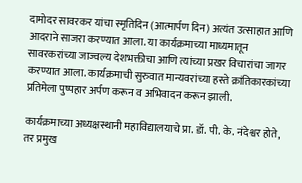दामोदर सावरकर यांचा स्मृतिदिन (आत्मार्पण दिन) अत्यंत उत्साहात आणि आदराने साजरा करण्यात आला. या कार्यक्रमाच्या माध्यमातून सावरकरांच्या जाज्वल्य देशभक्तीचा आणि त्यांच्या प्रखर विचारांचा जागर करण्यात आला. कार्यक्रमाची सुरुवात मान्यवरांच्या हस्ते क्रांतिकारकांच्या प्रतिमेला पुष्पहार अर्पण करून व अभिवादन करून झाली.

कार्यक्रमाच्या अध्यक्षस्थानी महाविद्यालयाचे प्रा. डॉ. पी. के. नंदेश्वर होते, तर प्रमुख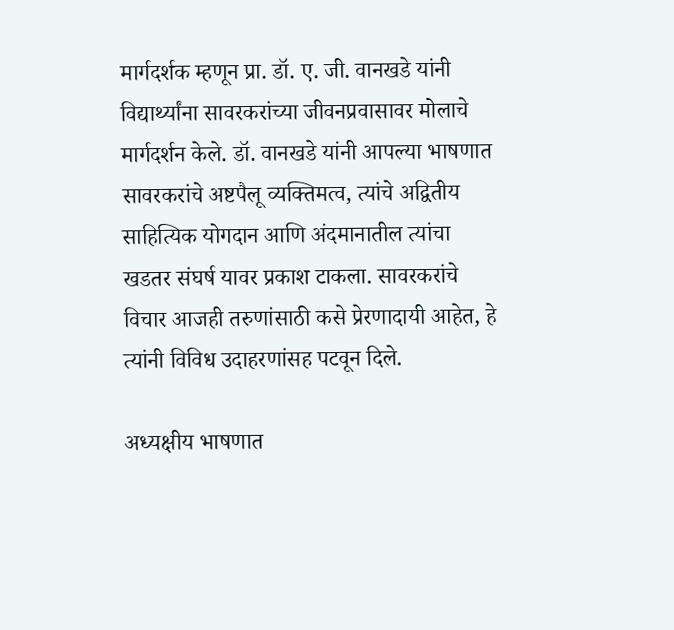मार्गदर्शक म्हणून प्रा. डॉ. ए. जी. वानखडे यांनी विद्यार्थ्यांना सावरकरांच्या जीवनप्रवासावर मोलाचे मार्गदर्शन केले. डॉ. वानखडे यांनी आपल्या भाषणात सावरकरांचे अष्टपैलू व्यक्तिमत्व, त्यांचे अद्वितीय साहित्यिक योगदान आणि अंदमानातील त्यांचा खडतर संघर्ष यावर प्रकाश टाकला. सावरकरांचे विचार आजही तरुणांसाठी कसे प्रेरणादायी आहेत, हे त्यांनी विविध उदाहरणांसह पटवून दिले.

अध्यक्षीय भाषणात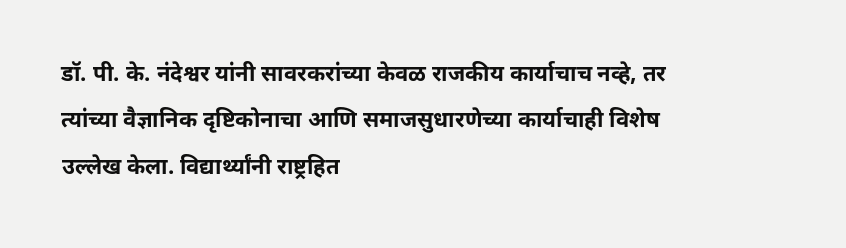डॉ. पी. के. नंदेश्वर यांनी सावरकरांच्या केवळ राजकीय कार्याचाच नव्हे, तर त्यांच्या वैज्ञानिक दृष्टिकोनाचा आणि समाजसुधारणेच्या कार्याचाही विशेष उल्लेख केला. विद्यार्थ्यांनी राष्ट्रहित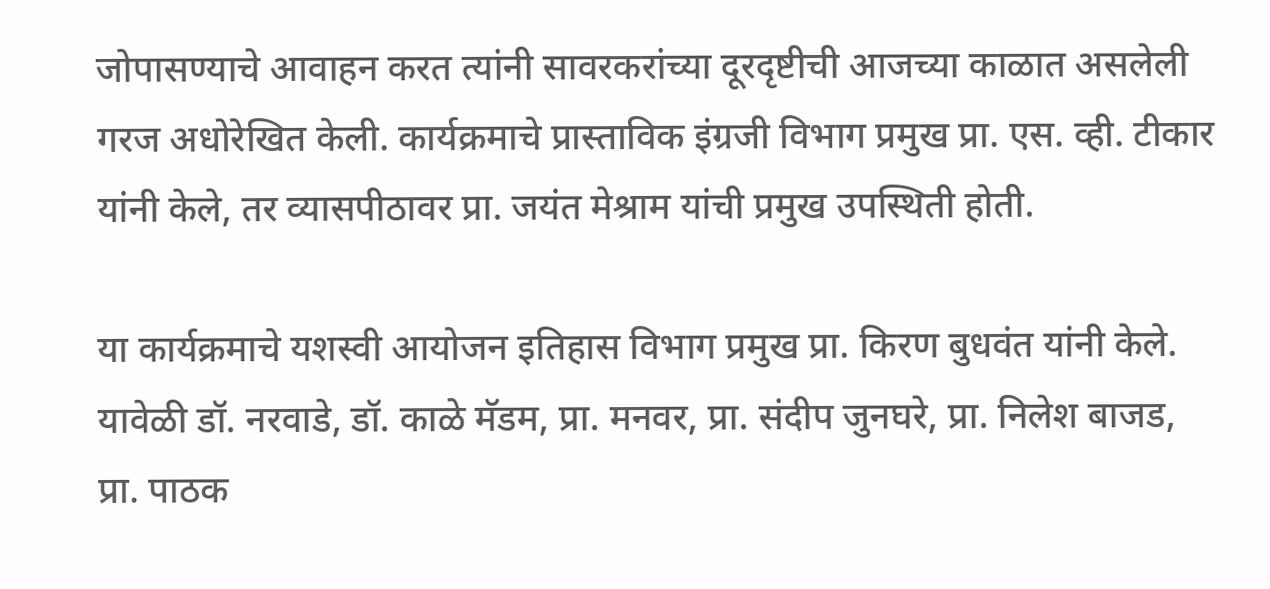जोपासण्याचे आवाहन करत त्यांनी सावरकरांच्या दूरदृष्टीची आजच्या काळात असलेली गरज अधोरेखित केली. कार्यक्रमाचे प्रास्ताविक इंग्रजी विभाग प्रमुख प्रा. एस. व्ही. टीकार यांनी केले, तर व्यासपीठावर प्रा. जयंत मेश्राम यांची प्रमुख उपस्थिती होती.

या कार्यक्रमाचे यशस्वी आयोजन इतिहास विभाग प्रमुख प्रा. किरण बुधवंत यांनी केले. यावेळी डॉ. नरवाडे, डॉ. काळे मॅडम, प्रा. मनवर, प्रा. संदीप जुनघरे, प्रा. निलेश बाजड, प्रा. पाठक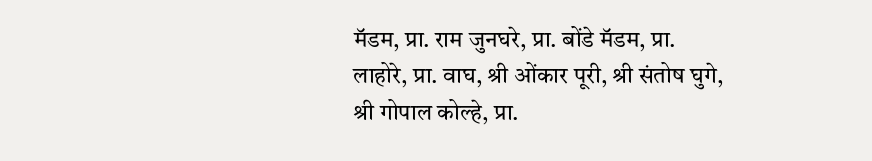मॅडम, प्रा. राम जुनघरे, प्रा. बोंडे मॅडम, प्रा. लाहोरे, प्रा. वाघ, श्री ओंकार पूरी, श्री संतोष घुगे, श्री गोपाल कोल्हे, प्रा.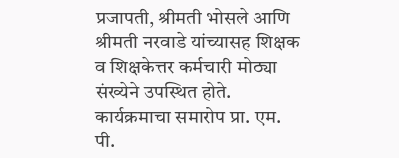प्रजापती, श्रीमती भोसले आणि श्रीमती नरवाडे यांच्यासह शिक्षक व शिक्षकेत्तर कर्मचारी मोठ्या संख्येने उपस्थित होते. कार्यक्रमाचा समारोप प्रा. एम. पी.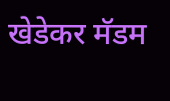खेडेकर मॅडम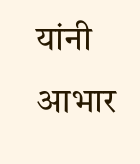यांनी आभार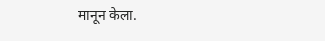मानून केला.